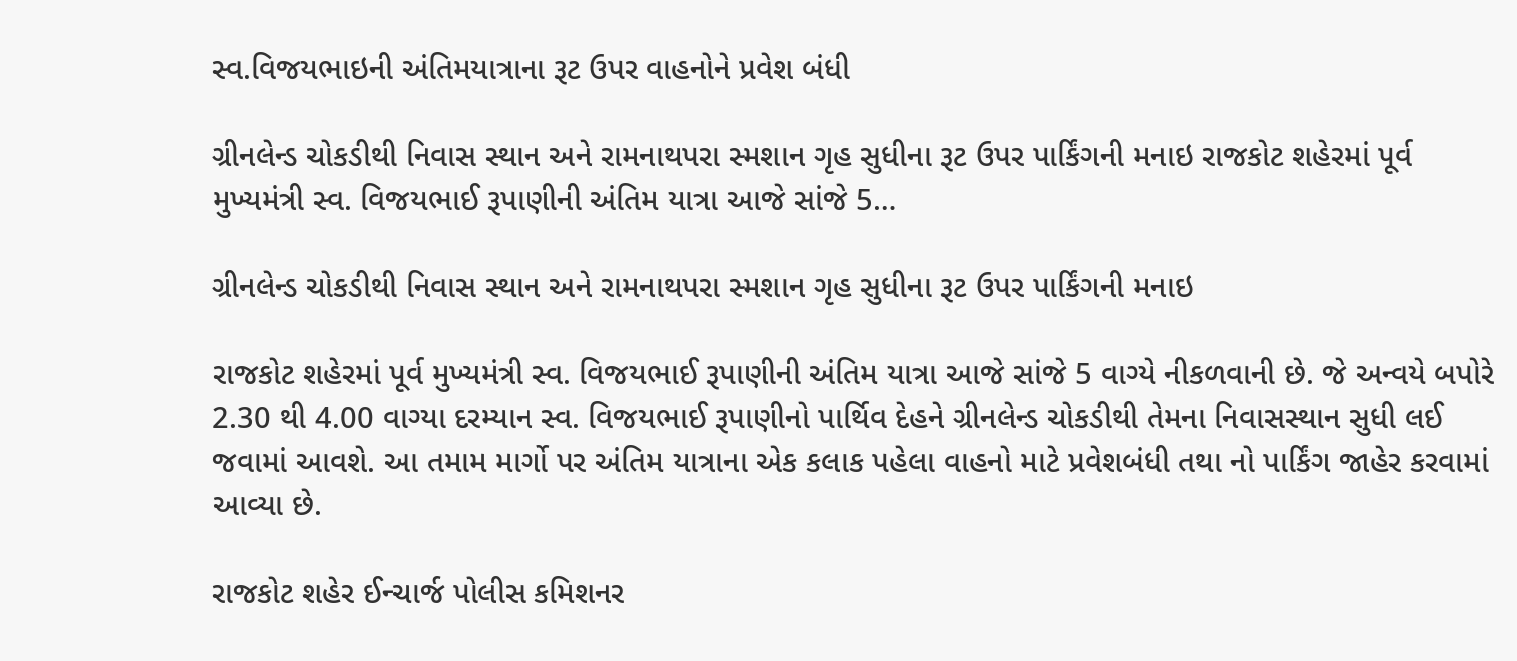સ્વ.વિજયભાઇની અંતિમયાત્રાના રૂટ ઉપર વાહનોને પ્રવેશ બંધી

ગ્રીનલેન્ડ ચોકડીથી નિવાસ સ્થાન અને રામનાથપરા સ્મશાન ગૃહ સુધીના રૂટ ઉપર પાર્કિંગની મનાઇ રાજકોટ શહેરમાં પૂર્વ મુખ્યમંત્રી સ્વ. વિજયભાઈ રૂપાણીની અંતિમ યાત્રા આજે સાંજે 5…

ગ્રીનલેન્ડ ચોકડીથી નિવાસ સ્થાન અને રામનાથપરા સ્મશાન ગૃહ સુધીના રૂટ ઉપર પાર્કિંગની મનાઇ

રાજકોટ શહેરમાં પૂર્વ મુખ્યમંત્રી સ્વ. વિજયભાઈ રૂપાણીની અંતિમ યાત્રા આજે સાંજે 5 વાગ્યે નીકળવાની છે. જે અન્વયે બપોરે 2.30 થી 4.00 વાગ્યા દરમ્યાન સ્વ. વિજયભાઈ રૂપાણીનો પાર્થિવ દેહને ગ્રીનલેન્ડ ચોકડીથી તેમના નિવાસસ્થાન સુધી લઈ જવામાં આવશે. આ તમામ માર્ગો પર અંતિમ યાત્રાના એક કલાક પહેલા વાહનો માટે પ્રવેશબંધી તથા નો પાર્કિંગ જાહેર કરવામાં આવ્યા છે.

રાજકોટ શહેર ઈન્ચાર્જ પોલીસ કમિશનર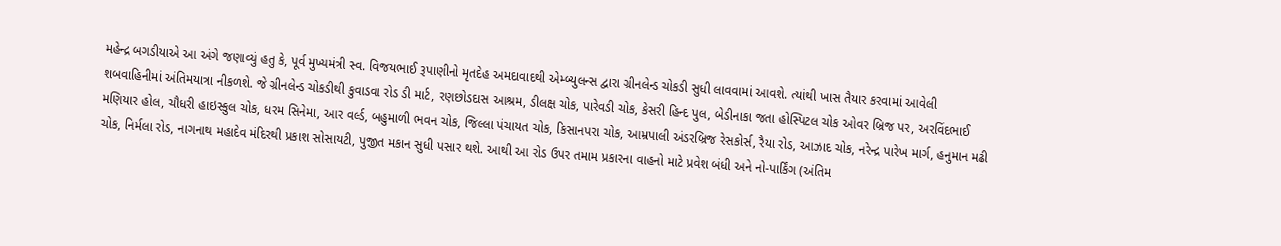મહેન્દ્ર બગડીયાએ આ અંગે જણાવ્યું હતુ કે, પૂર્વ મુખ્યમંત્રી સ્વ. વિજયભાઈ રૂપાણીનો મૃતદેહ અમદાવાદથી એમ્બ્યુલન્સ દ્વારા ગ્રીનલેન્ડ ચોકડી સુધી લાવવામાં આવશે. ત્યાંથી ખાસ તૈયાર કરવામાં આવેલી શબવાહિનીમાં અંતિમયાત્રા નીકળશે. જે ગ્રીનલેન્ડ ચોકડીથી કુવાડવા રોડ ડી માર્ટ, રણછોડદાસ આશ્રમ, ડીલક્ષ ચોક, પારેવડી ચોક, કેસરી હિન્દ પુલ, બેડીનાકા જતા હોસ્પિટલ ચોક ઓવર બ્રિજ પર, અરવિંદભાઈ મણિયાર હોલ, ચૌધરી હાઇસ્કુલ ચોક, ધરમ સિનેમા, આર વર્લ્ડ, બહુમાળી ભવન ચોક, જિલ્લા પંચાયત ચોક, કિસાનપરા ચોક, આમ્રપાલી અંડરબ્રિજ રેસકોર્સ, રૈયા રોડ, આઝાદ ચોક, નરેન્દ્ર પારેખ માર્ગ, હનુમાન મઢી ચોક, નિર્મલા રોડ, નાગનાથ મહાદેવ મંદિરથી પ્રકાશ સોસાયટી, પુજીત મકાન સુધી પસાર થશે. આથી આ રોડ ઉપર તમામ પ્રકારના વાહનો માટે પ્રવેશ બંધી અને નો-પાર્કિંગ (અંતિમ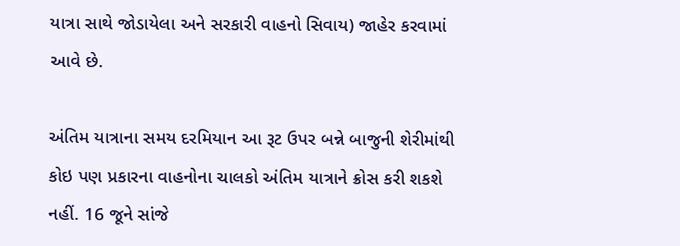યાત્રા સાથે જોડાયેલા અને સરકારી વાહનો સિવાય) જાહેર કરવામાં આવે છે.

અંતિમ યાત્રાના સમય દરમિયાન આ રૂટ ઉપર બન્ને બાજુની શેરીમાંથી કોઇ પણ પ્રકારના વાહનોના ચાલકો અંતિમ યાત્રાને ક્રોસ કરી શકશે નહીં. 16 જૂને સાંજે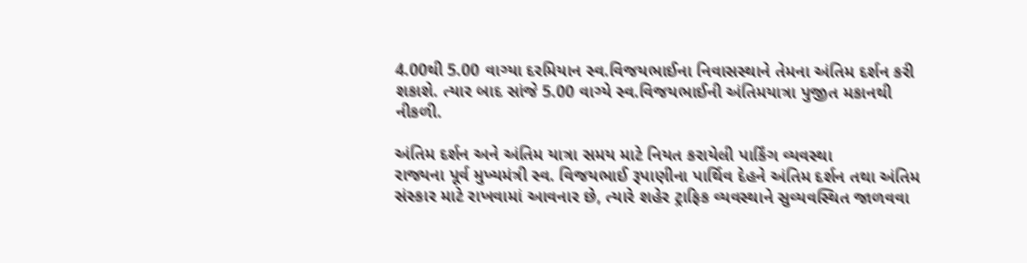4.00થી 5.00 વાગ્યા દરમિયાન સ્વ.વિજયભાઈના નિવાસસ્થાને તેમના અંતિમ દર્શન કરી શકાશે. ત્યાર બાદ સાંજે 5.00 વાગ્યે સ્વ.વિજયભાઈની અંતિમયાત્રા પુજીત મકાનથી નીકળી.

અંતિમ દર્શન અને અંતિમ યાત્રા સમય માટે નિયત કરાયેલી પાર્કિંગ વ્યવસ્થા
રાજ્યના પૂર્વ મુખ્યમંત્રી સ્વ. વિજયભાઈ રૂપાણીના પાર્થિવ દેહને અંતિમ દર્શન તથા અંતિમ સંસ્કાર માટે રાખવામાં આવનાર છે, ત્યારે શહેર ટ્રાફિક વ્યવસ્થાને સુવ્યવસ્થિત જાળવવા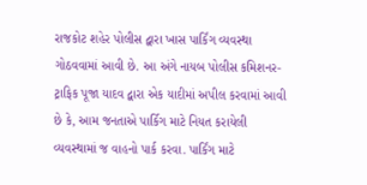રાજકોટ શહેર પોલીસ દ્વારા ખાસ પાર્કિંગ વ્યવસ્થા ગોઠવવામાં આવી છે. આ અંગે નાયબ પોલીસ કમિશનર-ટ્રાફિક પૂજા યાદવ દ્વારા એક યાદીમાં અપીલ કરવામાં આવી છે કે, આમ જનતાએ પાર્કિગ માટે નિયત કરાયેલી વ્યવસ્થામાં જ વાહનો પાર્ક કરવા. પાર્કિંગ માટે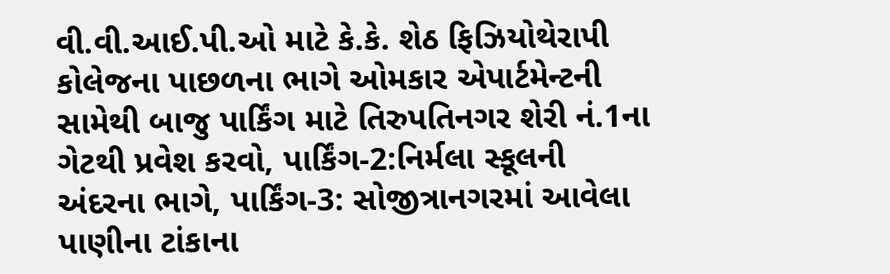વી.વી.આઈ.પી.ઓ માટે કે.કે. શેઠ ફિઝિયોથેરાપી કોલેજના પાછળના ભાગે ઓમકાર એપાર્ટમેન્ટની સામેથી બાજુ પાર્કિંગ માટે તિરુપતિનગર શેરી નં.1ના ગેટથી પ્રવેશ કરવો, પાર્કિંગ-2:નિર્મલા સ્કૂલની અંદરના ભાગે, પાર્કિંગ-3: સોજીત્રાનગરમાં આવેલા પાણીના ટાંકાના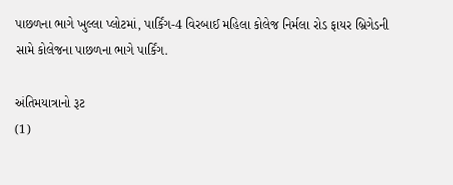પાછળના ભાગે ખુલ્લા પ્લોટમાં, પાર્કિંગ-4 વિરબાઈ મહિલા કોલેજ નિર્મલા રોડ ફાયર બ્રિગેડની સામે કોલેજના પાછળના ભાગે પાર્કિંગ.

અંતિમયાત્રાનો રૂટ
(1)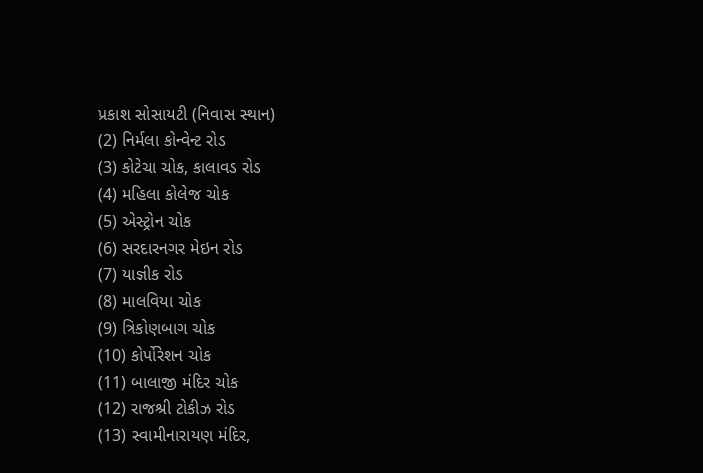પ્રકાશ સોસાયટી (નિવાસ સ્થાન)
(2) નિર્મલા કોન્વેન્ટ રોડ
(3) કોટેચા ચોક, કાલાવડ રોડ
(4) મહિલા કોલેજ ચોક
(5) એસ્ટ્રોન ચોક
(6) સરદારનગર મેઇન રોડ
(7) યાજ્ઞીક રોડ
(8) માલવિયા ચોક
(9) ત્રિકોણબાગ ચોક
(10) કોર્પોરેશન ચોક
(11) બાલાજી મંદિર ચોક
(12) રાજશ્રી ટોકીઝ રોડ
(13) સ્વામીનારાયણ મંદિર,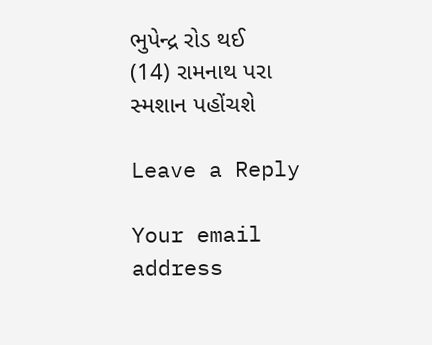ભુપેન્દ્ર રોડ થઈ
(14) રામનાથ પરા સ્મશાન પહોંચશે

Leave a Reply

Your email address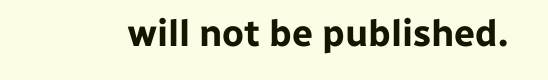will not be published.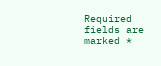Required fields are marked *